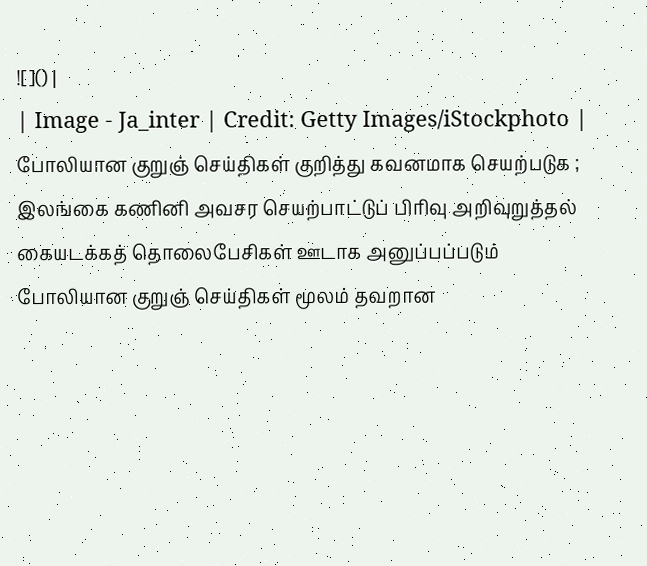![]() |
| Image - Ja_inter | Credit: Getty Images/iStockphoto |
போலியான குறுஞ் செய்திகள் குறித்து கவனமாக செயற்படுக ; இலங்கை கணினி அவசர செயற்பாட்டுப் பிரிவு அறிவுறுத்தல்
கையடக்கத் தொலைபேசிகள் ஊடாக அனுப்பப்படும் போலியான குறுஞ் செய்திகள் மூலம் தவறான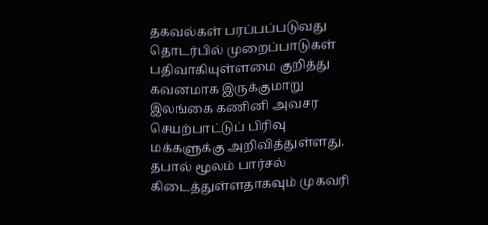தகவல்கள் பரப்பப்படுவது தொடர்பில் முறைப்பாடுகள் பதிவாகியுள்ளமை குறித்து கவனமாக இருக்குமாறு இலங்கை கணினி அவசர செயற்பாட்டுப் பிரிவு மக்களுக்கு அறிவித்துள்ளது.
தபால் மூலம் பார்சல் கிடைத்துள்ளதாகவும் முகவரி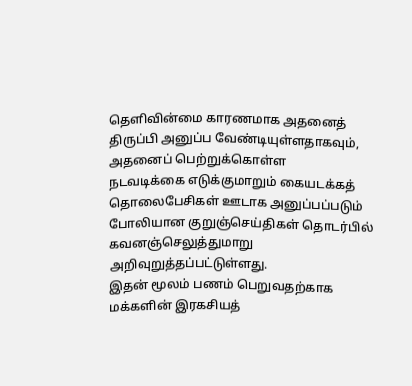தெளிவின்மை காரணமாக அதனைத் திருப்பி அனுப்ப வேண்டியுள்ளதாகவும், அதனைப் பெற்றுக்கொள்ள
நடவடிக்கை எடுக்குமாறும் கையடக்கத் தொலைபேசிகள் ஊடாக அனுப்பப்படும் போலியான குறுஞ்செய்திகள் தொடர்பில் கவனஞ்செலுத்துமாறு அறிவுறுத்தப்பட்டுள்ளது.
இதன் மூலம் பணம் பெறுவதற்காக மக்களின் இரகசியத்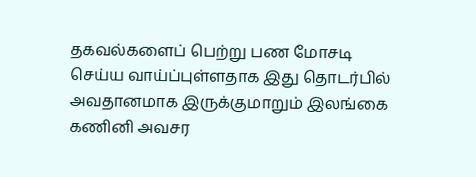தகவல்களைப் பெற்று பண மோசடி செய்ய வாய்ப்புள்ளதாக இது தொடர்பில் அவதானமாக இருக்குமாறும் இலங்கை கணினி அவசர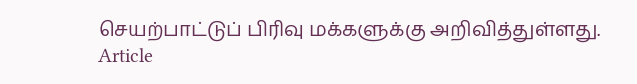செயற்பாட்டுப் பிரிவு மக்களுக்கு அறிவித்துள்ளது.
Article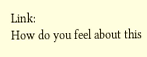Link:
How do you feel about this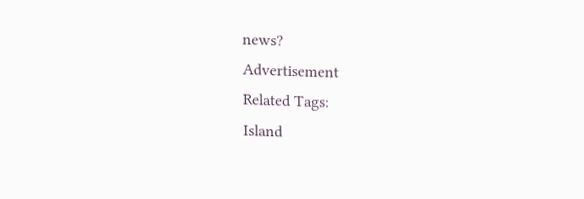news?
Advertisement
Related Tags:
Island